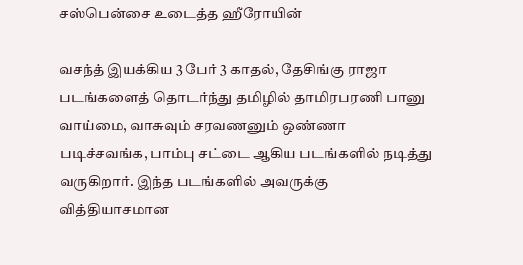சஸ்பென்சை உடைத்த ஹீரோயின்

வசந்த் இயக்கிய 3 பேர் 3 காதல், தேசிங்கு ராஜா படங்களைத் தொடர்ந்து தமிழில் தாமிரபரணி பானு வாய்மை, வாசுவும் சரவணனும் ஒண்ணா
படிச்சவங்க, பாம்பு சட்டை ஆகிய படங்களில் நடித்து வருகிறார். இந்த படங்களில் அவருக்கு வித்தியாசமான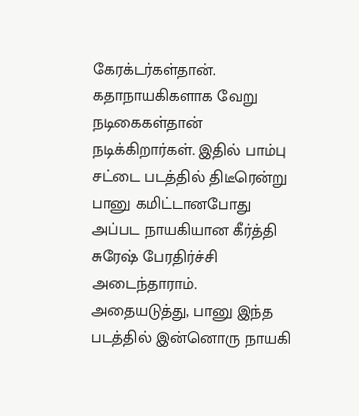கேரக்டர்கள்தான். கதாநாயகிகளாக வேறு நடிகைகள்தான் நடிக்கிறார்கள். இதில் பாம்பு சட்டை படத்தில் திடீரென்று பானு கமிட்டானபோது அப்பட நாயகியான கீர்த்தி சுரேஷ் பேரதிர்ச்சி அடைந்தாராம். அதையடுத்து, பானு இந்த படத்தில் இன்னொரு நாயகி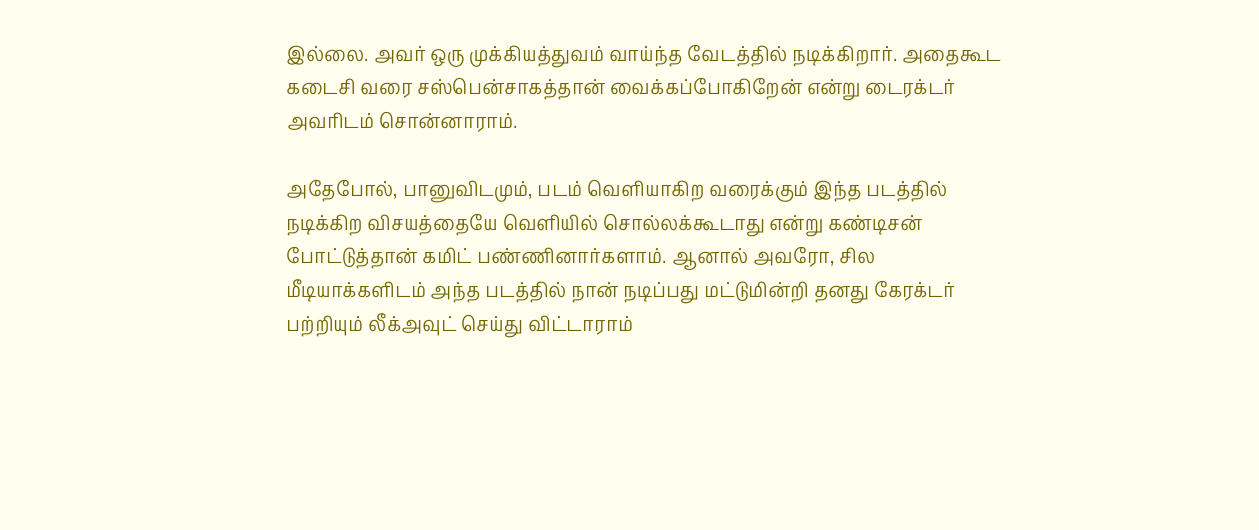இல்லை. அவர் ஒரு முக்கியத்துவம் வாய்ந்த வேடத்தில் நடிக்கிறார். அதைகூட கடைசி வரை சஸ்பென்சாகத்தான் வைக்கப்போகிறேன் என்று டைரக்டர் அவரிடம் சொன்னாராம்.

அதேபோல், பானுவிடமும், படம் வெளியாகிற வரைக்கும் இந்த படத்தில் நடிக்கிற விசயத்தையே வெளியில் சொல்லக்கூடாது என்று கண்டிசன் போட்டுத்தான் கமிட் பண்ணினார்களாம். ஆனால் அவரோ, சில மீடியாக்களிடம் அந்த படத்தில் நான் நடிப்பது மட்டுமின்றி தனது கேரக்டர் பற்றியும் லீக்அவுட் செய்து விட்டாராம்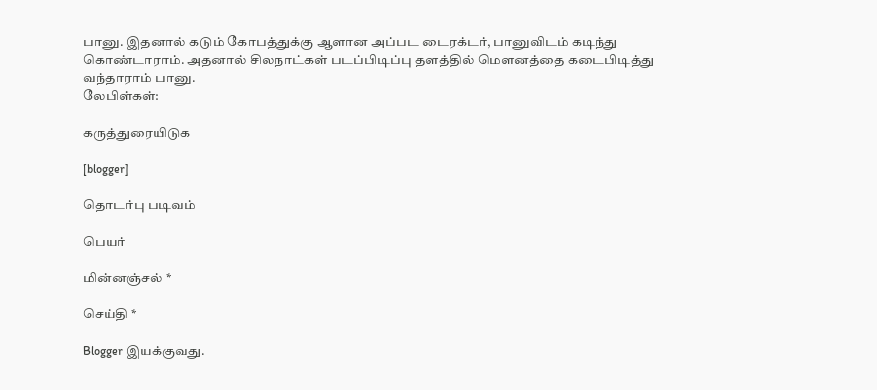பானு. இதனால் கடும் கோபத்துக்கு ஆளான அப்பட டைரக்டர், பானுவிடம் கடிந்து கொண்டாராம். அதனால் சிலநாட்கள் படப்பிடிப்பு தளத்தில் மெளனத்தை கடைபிடித்து வந்தாராம் பானு.
லேபிள்கள்:

கருத்துரையிடுக

[blogger]

தொடர்பு படிவம்

பெயர்

மின்னஞ்சல் *

செய்தி *

Blogger இயக்குவது.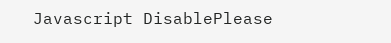Javascript DisablePlease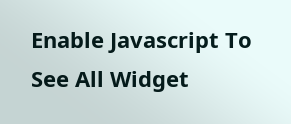Enable Javascript To See All Widget